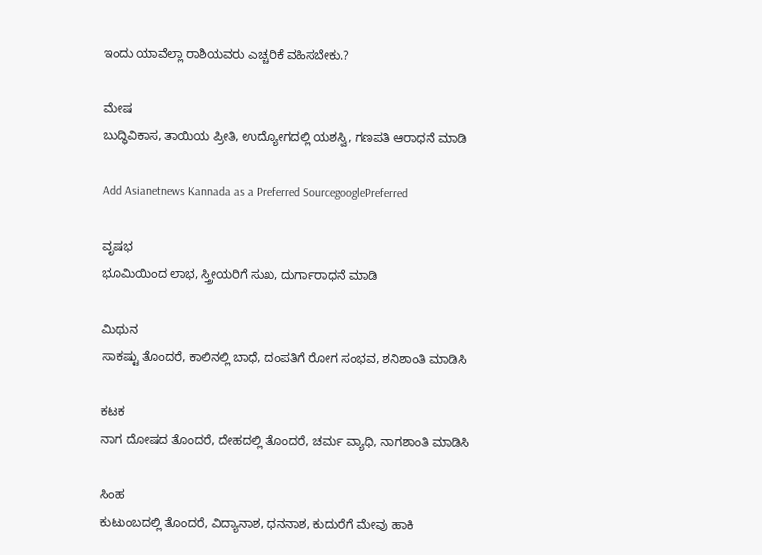ಇಂದು ಯಾವೆಲ್ಲಾ ರಾಶಿಯವರು ಎಚ್ಚರಿಕೆ ವಹಿಸಬೇಕು.?

ಮೇಷ
ಬುದ್ಧಿವಿಕಾಸ, ತಾಯಿಯ ಪ್ರೀತಿ, ಉದ್ಯೋಗದಲ್ಲಿ ಯಶಸ್ವಿ, ಗಣಪತಿ ಆರಾಧನೆ ಮಾಡಿ

Add Asianetnews Kannada as a Preferred SourcegooglePreferred

ವೃಷಭ
ಭೂಮಿಯಿಂದ ಲಾಭ, ಸ್ತ್ರೀಯರಿಗೆ ಸುಖ, ದುರ್ಗಾರಾಧನೆ ಮಾಡಿ

ಮಿಥುನ
ಸಾಕಷ್ಟು ತೊಂದರೆ, ಕಾಲಿನಲ್ಲಿ ಬಾಧೆ, ದಂಪತಿಗೆ ರೋಗ ಸಂಭವ, ಶನಿಶಾಂತಿ ಮಾಡಿಸಿ

ಕಟಕ
ನಾಗ ದೋಷದ ತೊಂದರೆ, ದೇಹದಲ್ಲಿ ತೊಂದರೆ, ಚರ್ಮ ವ್ಯಾಧಿ, ನಾಗಶಾಂತಿ ಮಾಡಿಸಿ

ಸಿಂಹ
ಕುಟುಂಬದಲ್ಲಿ ತೊಂದರೆ, ವಿದ್ಯಾನಾಶ, ಧನನಾಶ, ಕುದುರೆಗೆ ಮೇವು ಹಾಕಿ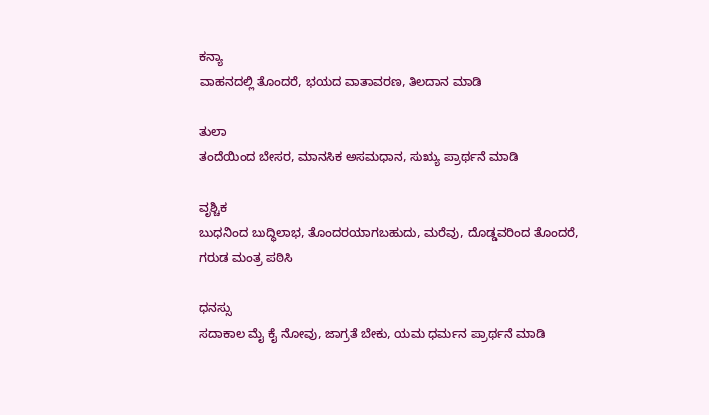ಕನ್ಯಾ
ವಾಹನದಲ್ಲಿ ತೊಂದರೆ, ಭಯದ ವಾತಾವರಣ, ತಿಲದಾನ ಮಾಡಿ

ತುಲಾ
ತಂದೆಯಿಂದ ಬೇಸರ, ಮಾನಸಿಕ ಅಸಮಧಾನ, ಸುಋ್ಯ ಪ್ರಾರ್ಥನೆ ಮಾಡಿ

ವೃಶ್ಚಿಕ
ಬುಧನಿಂದ ಬುದ್ಧಿಲಾಭ, ತೊಂದರಯಾಗಬಹುದು, ಮರೆವು, ದೊಡ್ಡವರಿಂದ ತೊಂದರೆ, ಗರುಡ ಮಂತ್ರ ಪಠಿಸಿ

ಧನಸ್ಸು
ಸದಾಕಾಲ ಮೈ ಕೈ ನೋವು, ಜಾಗ್ರತೆ ಬೇಕು, ಯಮ ಧರ್ಮನ ಪ್ರಾರ್ಥನೆ ಮಾಡಿ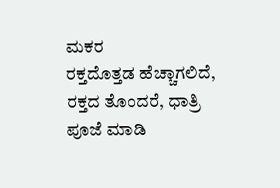ಮಕರ
ರಕ್ತದೊತ್ತಡ ಹೆಚ್ಚಾಗಲಿದೆ, ರಕ್ತದ ತೊಂದರೆ, ಧಾತ್ರಿ ಪೂಜೆ ಮಾಡಿ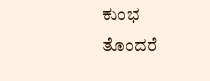ಕುಂಭ
ತೊಂದರೆ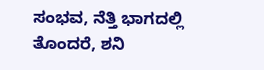ಸಂಭವ, ನೆತ್ತಿ ಭಾಗದಲ್ಲಿ ತೊಂದರೆ, ಶನಿ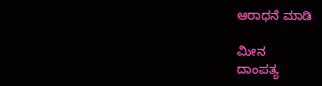ಆರಾಧನೆ ಮಾಡಿ

ಮೀನ
ದಾಂಪತ್ಯ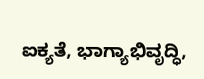ಐಕ್ಯತೆ, ಭಾಗ್ಯಾಭಿವೃದ್ಧಿ,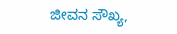ಜೀವನ ಸೌಖ್ಯ,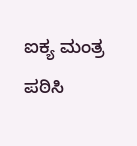ಐಕ್ಯ ಮಂತ್ರ ಪಠಿಸಿ